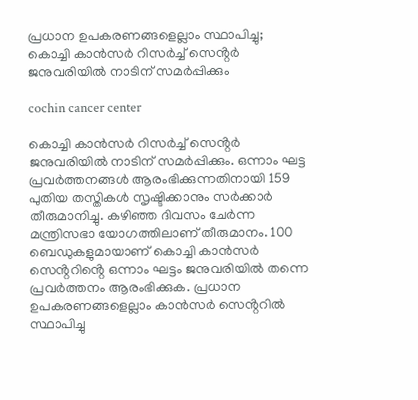പ്രധാന ഉപകരണങ്ങളെല്ലാം സ്ഥാപിച്ചു; കൊച്ചി കാൻസർ റിസർച്ച് സെൻ്റർ ജനുവരിയിൽ നാടിന് സമർപ്പിക്കും

cochin cancer center

കൊച്ചി കാൻസർ റിസർച്ച് സെൻ്റർ ജനുവരിയിൽ നാടിന് സമർപ്പിക്കും. ഒന്നാം ഘട്ട പ്രവർത്തനങ്ങൾ ആരംഭിക്കുന്നതിനായി 159 പുതിയ തസ്തികൾ സൃഷ്ടിക്കാനും സർക്കാർ തീരുമാനിച്ചു. കഴിഞ്ഞ ദിവസം ചേർന്ന മന്ത്രിസഭാ യോഗത്തിലാണ് തീരുമാനം. 100 ബെഡുകളുമായാണ് കൊച്ചി കാൻസർ സെൻ്ററിൻ്റെ ഒന്നാം ഘട്ടം ജനുവരിയിൽ തന്നെ പ്രവർത്തനം ആരംഭിക്കുക. പ്രധാന ഉപകരണങ്ങളെല്ലാം കാൻസർ സെൻ്ററിൽ സ്ഥാപിച്ചു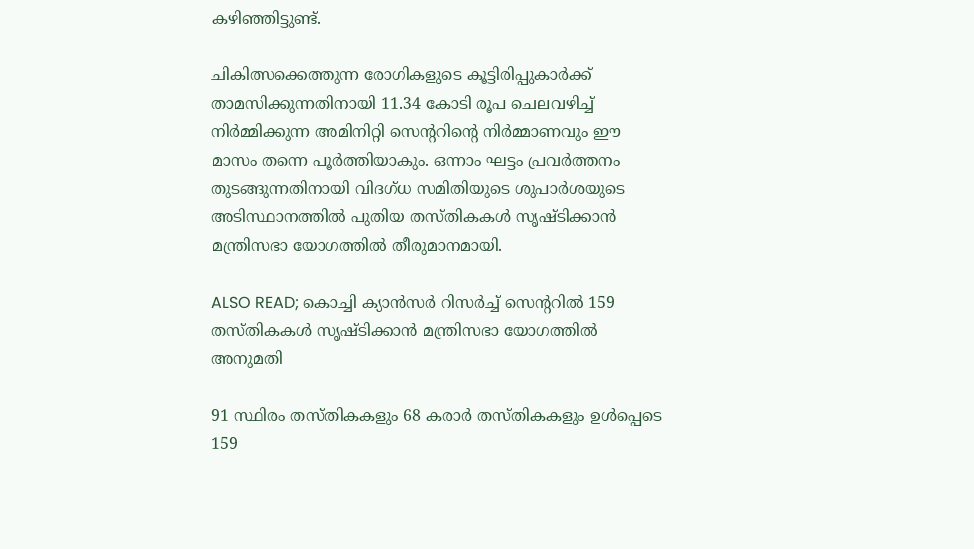കഴിഞ്ഞിട്ടുണ്ട്.

ചികിത്സക്കെത്തുന്ന രോഗികളുടെ കൂട്ടിരിപ്പുകാർക്ക് താമസിക്കുന്നതിനായി 11.34 കോടി രൂപ ചെലവഴിച്ച് നിർമ്മിക്കുന്ന അമിനിറ്റി സെൻ്ററിൻ്റെ നിർമ്മാണവും ഈ മാസം തന്നെ പൂർത്തിയാകും. ഒന്നാം ഘട്ടം പ്രവർത്തനം തുടങ്ങുന്നതിനായി വിദഗ്ധ സമിതിയുടെ ശുപാർശയുടെ അടിസ്ഥാനത്തിൽ പുതിയ തസ്തികകൾ സൃഷ്ടിക്കാൻ മന്ത്രിസഭാ യോഗത്തിൽ തീരുമാനമായി.

ALSO READ; കൊച്ചി ക്യാന്‍സര്‍ റിസര്‍ച്ച് സെന്‍ററില്‍ 159 തസ്തികകള്‍ സൃഷ്ടിക്കാന്‍ മന്ത്രിസഭാ യോഗത്തിൽ അനുമതി

91 സ്ഥിരം തസ്തികകളും 68 കരാർ തസ്തികകളും ഉൾപ്പെടെ 159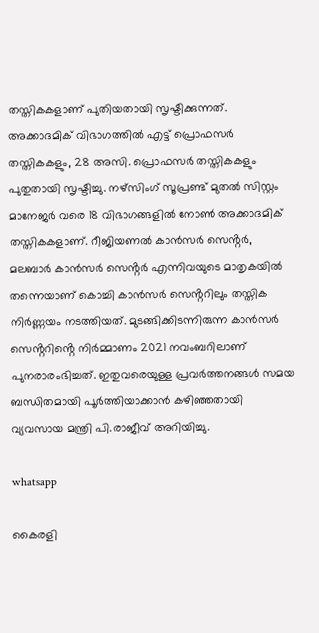തസ്തികകളാണ് പുതിയതായി സൃഷ്ടിക്കുന്നത്. അക്കാദമിക് വിഭാഗത്തിൽ എട്ട് പ്രൊഫസർ തസ്തികകളും, 28 അസി. പ്രൊഫസർ തസ്തികകളും പുതുതായി സൃഷ്ടിച്ചു. നഴ്സിംഗ് സൂപ്രണ്ട് മുതൽ സിസ്റ്റം മാനേജർ വരെ 18 വിഭാഗങ്ങളിൽ നോൺ അക്കാദമിക് തസ്തികകളാണ്. റീജിയണൽ കാൻസർ സെൻ്റർ, മലബാർ കാൻസർ സെൻ്റർ എന്നിവയുടെ മാതൃകയിൽ തന്നെയാണ് കൊച്ചി കാൻസർ സെൻ്ററിലും തസ്തിക നിർണ്ണയം നടത്തിയത്. മുടങ്ങിക്കിടന്നിരുന്ന കാൻസർ സെൻ്ററിൻ്റെ നിർമ്മാണം 2021 നവംബറിലാണ് പുനരാരംഭിച്ചത്. ഇതുവരെയുള്ള പ്രവർത്തനങ്ങൾ സമയ ബന്ധിതമായി പൂർത്തിയാക്കാൻ കഴിഞ്ഞതായി വ്യവസായ മന്ത്രി പി.രാജീവ് അറിയിച്ചു.

whatsapp

കൈരളി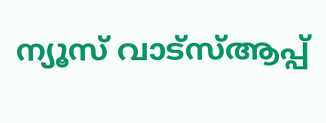ന്യൂസ് വാട്‌സ്ആപ്പ്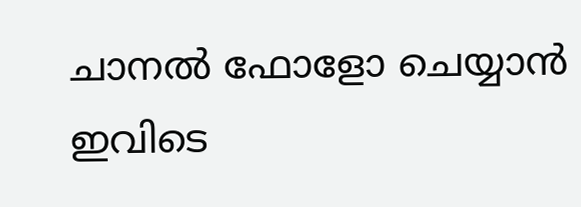ചാനല്‍ ഫോളോ ചെയ്യാന്‍ ഇവിടെ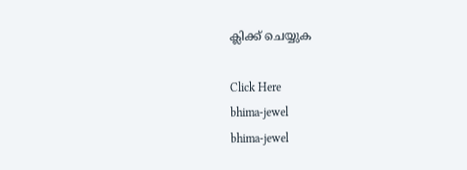ക്ലിക്ക് ചെയ്യുക

Click Here
bhima-jewel
bhima-jewel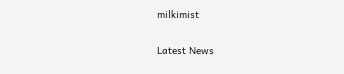milkimist

Latest News